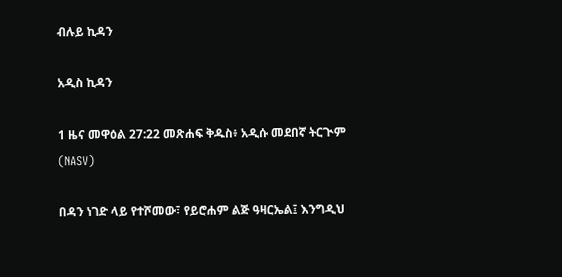ብሉይ ኪዳን

አዲስ ኪዳን

1 ዜና መዋዕል 27:22 መጽሐፍ ቅዱስ፥ አዲሱ መደበኛ ትርጒም (NASV)

በዳን ነገድ ላይ የተሾመው፣ የይሮሐም ልጅ ዓዛርኤል፤ እንግዲህ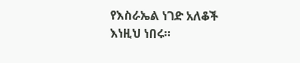የእስራኤል ነገድ አለቆች እነዚህ ነበሩ።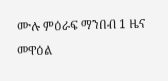ሙሉ ምዕራፍ ማንበብ 1 ዜና መዋዕል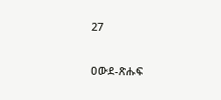27

ዐውደ-ጽሑፍ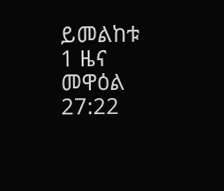ይመልከቱ 1 ዜና መዋዕል 27:22